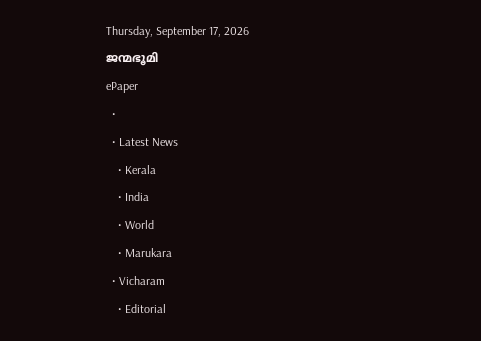Thursday, September 17, 2026
ജന്മഭൂമി
ePaper
  •
  • Latest News
    • Kerala
    • India
    • World
    • Marukara
  • Vicharam
    • Editorial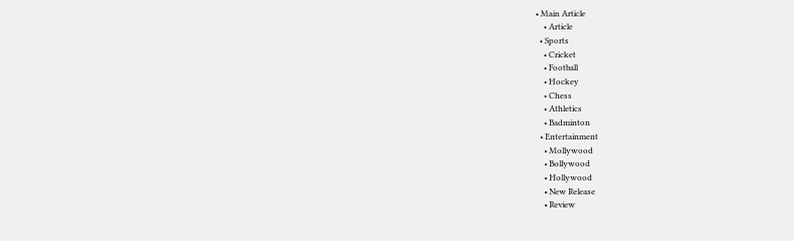• Main Article
    • Article
  • Sports
    • Cricket
    • Football
    • Hockey
    • Chess
    • Athletics
    • Badminton
  • Entertainment
    • Mollywood
    • Bollywood
    • Hollywood
    • New Release
    • Review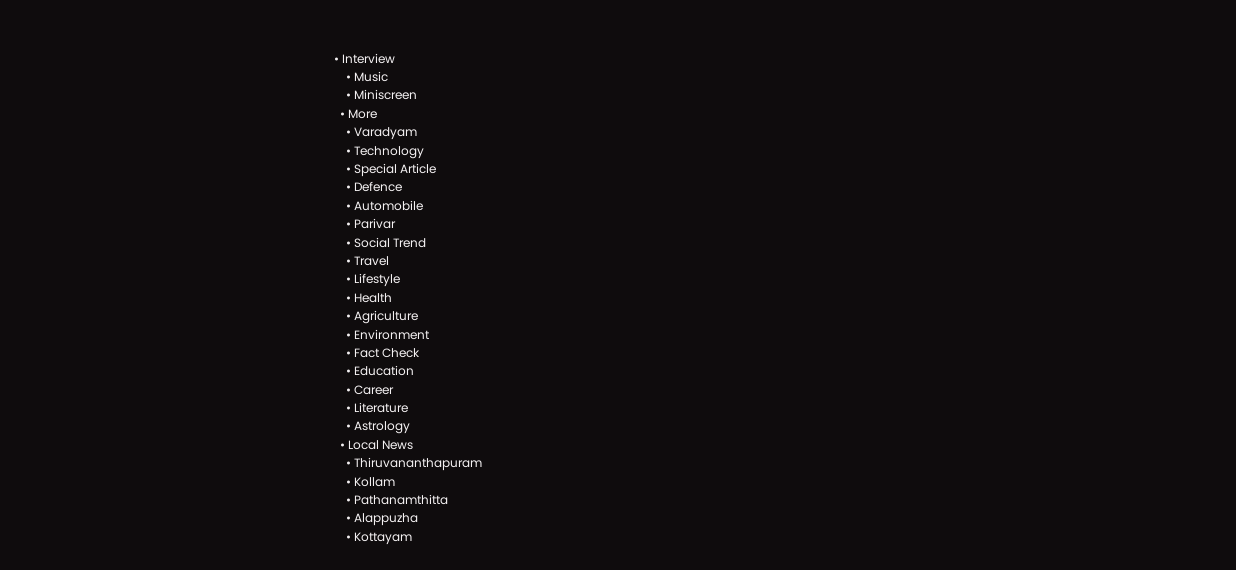• Interview
    • Music
    • Miniscreen
  • More
    • Varadyam
    • Technology
    • Special Article
    • Defence
    • Automobile
    • Parivar
    • Social Trend
    • Travel
    • Lifestyle
    • Health
    • Agriculture
    • Environment
    • Fact Check
    • Education
    • Career
    • Literature
    • Astrology
  • Local News
    • Thiruvananthapuram
    • Kollam
    • Pathanamthitta
    • Alappuzha
    • Kottayam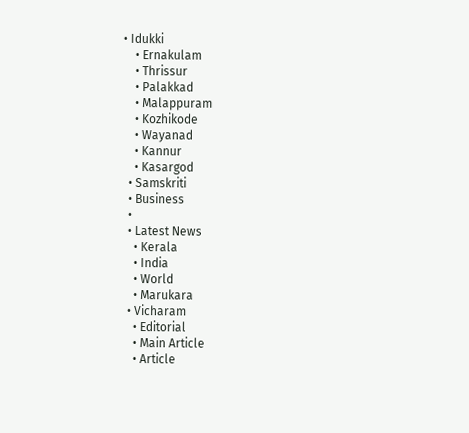• Idukki
    • Ernakulam
    • Thrissur
    • Palakkad
    • Malappuram
    • Kozhikode
    • Wayanad
    • Kannur
    • Kasargod
  • Samskriti
  • Business
  •
  • Latest News
    • Kerala
    • India
    • World
    • Marukara
  • Vicharam
    • Editorial
    • Main Article
    • Article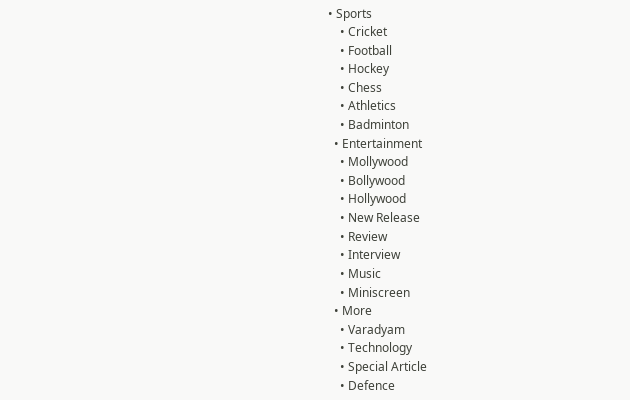• Sports
    • Cricket
    • Football
    • Hockey
    • Chess
    • Athletics
    • Badminton
  • Entertainment
    • Mollywood
    • Bollywood
    • Hollywood
    • New Release
    • Review
    • Interview
    • Music
    • Miniscreen
  • More
    • Varadyam
    • Technology
    • Special Article
    • Defence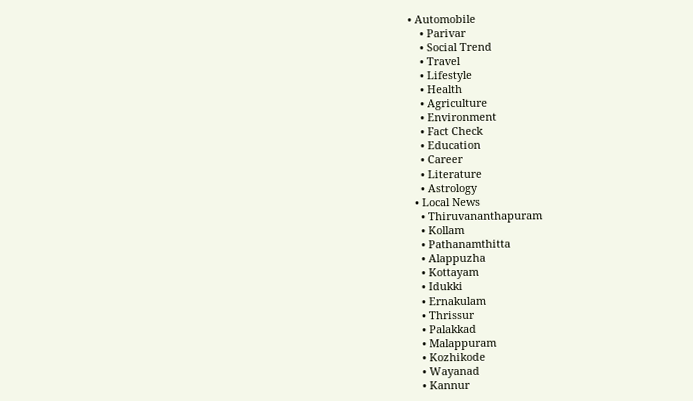• Automobile
    • Parivar
    • Social Trend
    • Travel
    • Lifestyle
    • Health
    • Agriculture
    • Environment
    • Fact Check
    • Education
    • Career
    • Literature
    • Astrology
  • Local News
    • Thiruvananthapuram
    • Kollam
    • Pathanamthitta
    • Alappuzha
    • Kottayam
    • Idukki
    • Ernakulam
    • Thrissur
    • Palakkad
    • Malappuram
    • Kozhikode
    • Wayanad
    • Kannur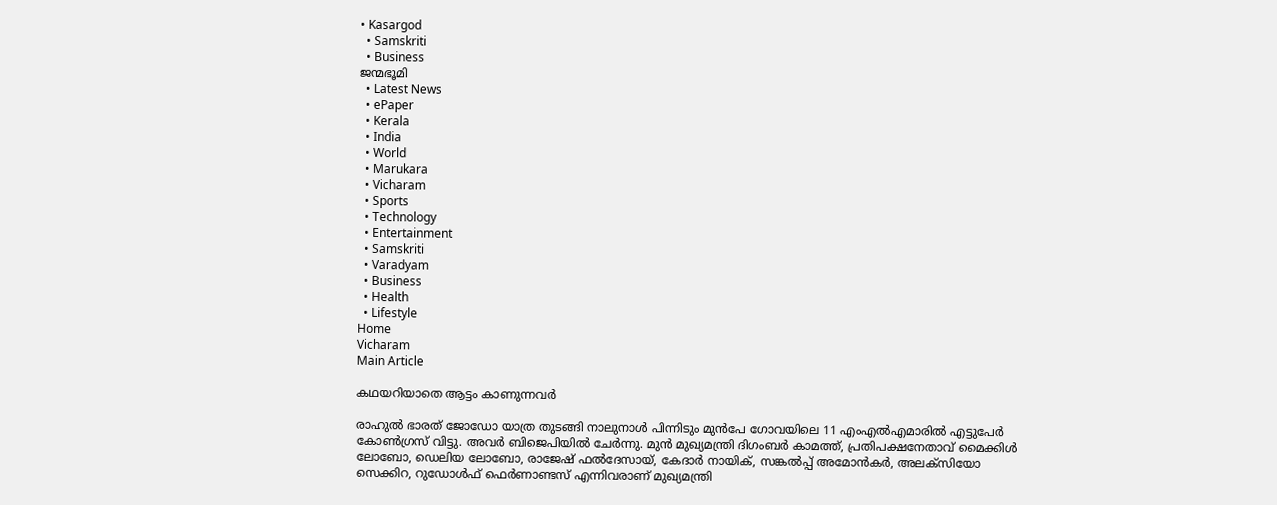• Kasargod
  • Samskriti
  • Business
ജന്മഭൂമി
  • Latest News
  • ePaper
  • Kerala
  • India
  • World
  • Marukara
  • Vicharam
  • Sports
  • Technology
  • Entertainment
  • Samskriti
  • Varadyam
  • Business
  • Health
  • Lifestyle
Home
Vicharam
Main Article

കഥയറിയാതെ ആട്ടം കാണുന്നവര്‍

രാഹുല്‍ ഭാരത് ജോഡോ യാത്ര തുടങ്ങി നാലുനാള്‍ പിന്നിടും മുന്‍പേ ഗോവയിലെ 11 എംഎല്‍എമാരില്‍ എട്ടുപേര്‍ കോണ്‍ഗ്രസ് വിട്ടു. അവര്‍ ബിജെപിയില്‍ ചേര്‍ന്നു. മുന്‍ മുഖ്യമന്ത്രി ദിഗംബര്‍ കാമത്ത്, പ്രതിപക്ഷനേതാവ് മൈക്കിള്‍ ലോബോ, ഡെലിയ ലോബോ, രാജേഷ് ഫല്‍ദേസായ്, കേദാര്‍ നായിക്, സങ്കല്‍പ്പ് അമോന്‍കര്‍, അലക്‌സിയോ സെക്കിറ, റുഡോള്‍ഫ് ഫെര്‍ണാണ്ടസ് എന്നിവരാണ് മുഖ്യമന്ത്രി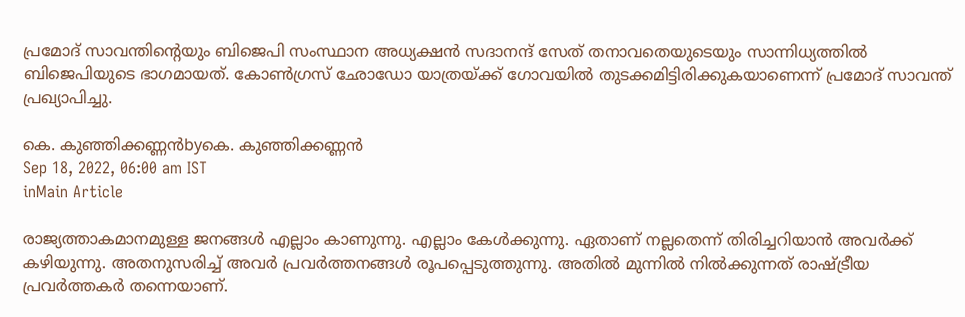പ്രമോദ് സാവന്തിന്റെയും ബിജെപി സംസ്ഥാന അധ്യക്ഷന്‍ സദാനന്ദ് സേത് തനാവതെയുടെയും സാന്നിധ്യത്തില്‍ ബിജെപിയുടെ ഭാഗമായത്. കോണ്‍ഗ്രസ് ഛോഡോ യാത്രയ്‌ക്ക് ഗോവയില്‍ തുടക്കമിട്ടിരിക്കുകയാണെന്ന് പ്രമോദ് സാവന്ത് പ്രഖ്യാപിച്ചു.

കെ. കുഞ്ഞിക്കണ്ണന്‍byകെ. കുഞ്ഞിക്കണ്ണന്‍
Sep 18, 2022, 06:00 am IST
inMain Article

രാജ്യത്താകമാനമുള്ള ജനങ്ങള്‍ എല്ലാം കാണുന്നു. എല്ലാം കേള്‍ക്കുന്നു. ഏതാണ് നല്ലതെന്ന് തിരിച്ചറിയാന്‍ അവര്‍ക്ക് കഴിയുന്നു. അതനുസരിച്ച് അവര്‍ പ്രവര്‍ത്തനങ്ങള്‍ രൂപപ്പെടുത്തുന്നു. അതില്‍ മുന്നില്‍ നില്‍ക്കുന്നത് രാഷ്‌ട്രീയ പ്രവര്‍ത്തകര്‍ തന്നെയാണ്.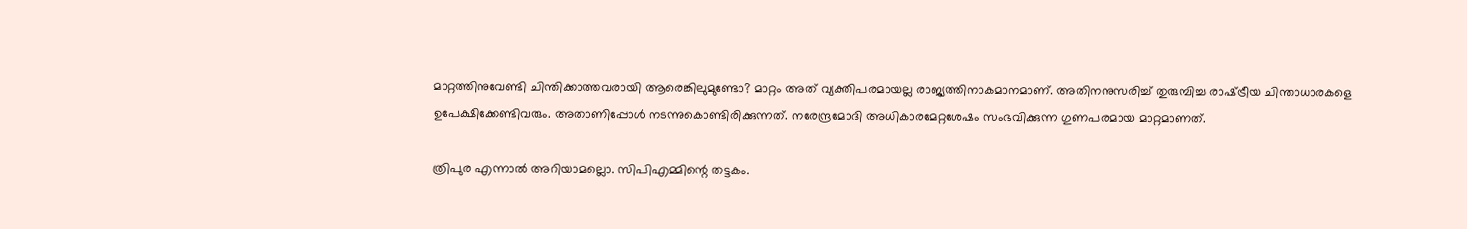മാറ്റത്തിനുവേണ്ടി ചിന്തിക്കാത്തവരായി ആരെങ്കിലുമുണ്ടോ? മാറ്റം അത് വ്യക്തിപരമായല്ല രാജ്യത്തിനാകമാനമാണ്. അതിനനുസരിച്ച് തുരുമ്പിച്ച രാഷ്‌ട്രീയ ചിന്താധാരകളെ ഉപേക്ഷിക്കേണ്ടിവരും. അതാണിപ്പോള്‍ നടന്നുകൊണ്ടിരിക്കുന്നത്. നരേന്ദ്രമോദി അധികാരമേറ്റശേഷം സംഭവിക്കുന്ന ഗുണപരമായ മാറ്റമാണത്.

ത്രിപുര എന്നാല്‍ അറിയാമല്ലൊ. സിപിഎമ്മിന്റെ തട്ടകം.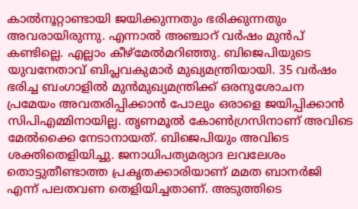കാല്‍നൂറ്റാണ്ടായി ജയിക്കുന്നതും ഭരിക്കുന്നതും അവരായിരുന്നു. എന്നാല്‍ അഞ്ചാറ് വര്‍ഷം മുന്‍പ് കണ്ടില്ലെ. എല്ലാം കീഴ്‌മേല്‍മറിഞ്ഞു. ബിജെപിയുടെ യുവനേതാവ് ബിപ്ലവകുമാര്‍ മുഖ്യമന്ത്രിയായി. 35 വര്‍ഷം ഭരിച്ച ബംഗാളില്‍ മുന്‍മുഖ്യമന്ത്രിക്ക് ഒരനുശോചന പ്രമേയം അവതരിപ്പിക്കാന്‍ പോലും ഒരാളെ ജയിപ്പിക്കാന്‍ സിപിഎമ്മിനായില്ല. തൃണമൂല്‍ കോണ്‍ഗ്രസിനാണ് അവിടെ മേല്‍ക്കൈ നേടാനായത്. ബിജെപിയും അവിടെ ശക്തിതെളിയിച്ചു. ജനാധിപത്യമര്യാദ ലവലേശം തൊട്ടുതീണ്ടാത്ത പ്രകൃതക്കാരിയാണ് മമത ബാനര്‍ജി എന്ന് പലതവണ തെളിയിച്ചതാണ്. അടുത്തിടെ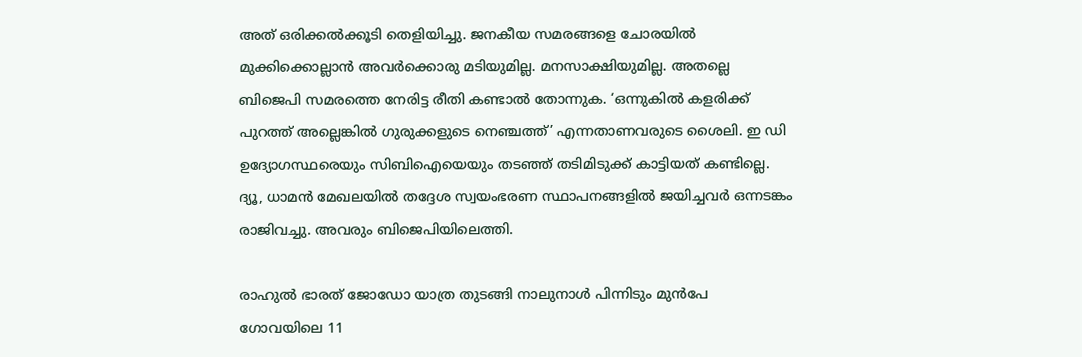അത് ഒരിക്കല്‍ക്കൂടി തെളിയിച്ചു. ജനകീയ സമരങ്ങളെ ചോരയില്‍ മുക്കിക്കൊല്ലാന്‍ അവര്‍ക്കൊരു മടിയുമില്ല. മനസാക്ഷിയുമില്ല. അതല്ലെ ബിജെപി സമരത്തെ നേരിട്ട രീതി കണ്ടാല്‍ തോന്നുക. ‘ഒന്നുകില്‍ കളരിക്ക് പുറത്ത് അല്ലെങ്കില്‍ ഗുരുക്കളുടെ നെഞ്ചത്ത്’ എന്നതാണവരുടെ ശൈലി. ഇ ഡി ഉദ്യോഗസ്ഥരെയും സിബിഐയെയും തടഞ്ഞ് തടിമിടുക്ക് കാട്ടിയത് കണ്ടില്ലെ. ദ്യൂ, ധാമന്‍ മേഖലയില്‍ തദ്ദേശ സ്വയംഭരണ സ്ഥാപനങ്ങളില്‍ ജയിച്ചവര്‍ ഒന്നടങ്കം രാജിവച്ചു. അവരും ബിജെപിയിലെത്തി.

രാഹുല്‍ ഭാരത് ജോഡോ യാത്ര തുടങ്ങി നാലുനാള്‍ പിന്നിടും മുന്‍പേ ഗോവയിലെ 11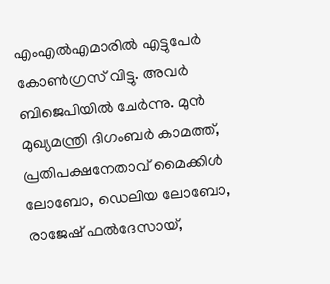എംഎല്‍എമാരില്‍ എട്ടുപേര്‍ കോണ്‍ഗ്രസ് വിട്ടു. അവര്‍ ബിജെപിയില്‍ ചേര്‍ന്നു. മുന്‍ മുഖ്യമന്ത്രി ദിഗംബര്‍ കാമത്ത്, പ്രതിപക്ഷനേതാവ് മൈക്കിള്‍ ലോബോ, ഡെലിയ ലോബോ, രാജേഷ് ഫല്‍ദേസായ്,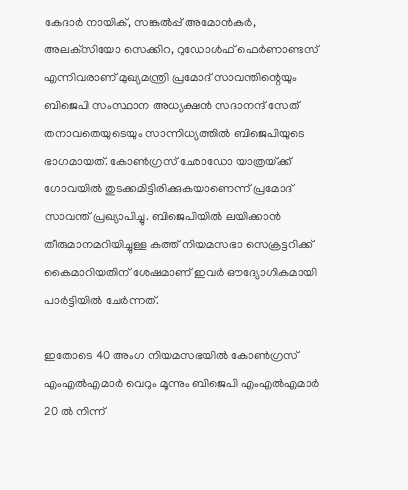കേദാര്‍ നായിക്, സങ്കല്‍പ്പ് അമോന്‍കര്‍, അലക്‌സിയോ സെക്കിറ, റുഡോള്‍ഫ് ഫെര്‍ണാണ്ടസ് എന്നിവരാണ് മുഖ്യമന്ത്രി പ്രമോദ് സാവന്തിന്റെയും ബിജെപി സംസ്ഥാന അധ്യക്ഷന്‍ സദാനന്ദ് സേത് തനാവതെയുടെയും സാന്നിധ്യത്തില്‍ ബിജെപിയുടെ ഭാഗമായത്. കോണ്‍ഗ്രസ് ഛോഡോ യാത്രയ്‌ക്ക് ഗോവയില്‍ തുടക്കമിട്ടിരിക്കുകയാണെന്ന് പ്രമോദ് സാവന്ത് പ്രഖ്യാപിച്ചു. ബിജെപിയില്‍ ലയിക്കാന്‍ തീരുമാനമറിയിച്ചുള്ള കത്ത് നിയമസഭാ സെക്രട്ടറിക്ക് കൈമാറിയതിന് ശേഷമാണ് ഇവര്‍ ഔദ്യോഗികമായി പാര്‍ട്ടിയില്‍ ചേര്‍ന്നത്.

ഇതോടെ 40 അംഗ നിയമസഭയില്‍ കോണ്‍ഗ്രസ് എംഎല്‍എമാര്‍ വെറും മൂന്നും ബിജെപി എംഎല്‍എമാര്‍ 20 ല്‍ നിന്ന്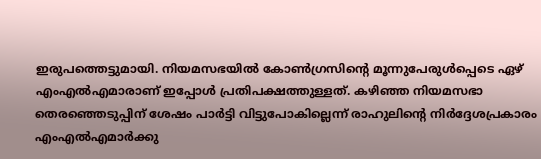ഇരുപത്തെട്ടുമായി. നിയമസഭയില്‍ കോണ്‍ഗ്രസിന്റെ മൂന്നുപേരുള്‍പ്പെടെ ഏഴ് എംഎല്‍എമാരാണ് ഇപ്പോള്‍ പ്രതിപക്ഷത്തുള്ളത്. കഴിഞ്ഞ നിയമസഭാ തെരഞ്ഞെടുപ്പിന് ശേഷം പാര്‍ട്ടി വിട്ടുപോകില്ലെന്ന് രാഹുലിന്റെ നിര്‍ദ്ദേശപ്രകാരം എംഎല്‍എമാര്‍ക്കു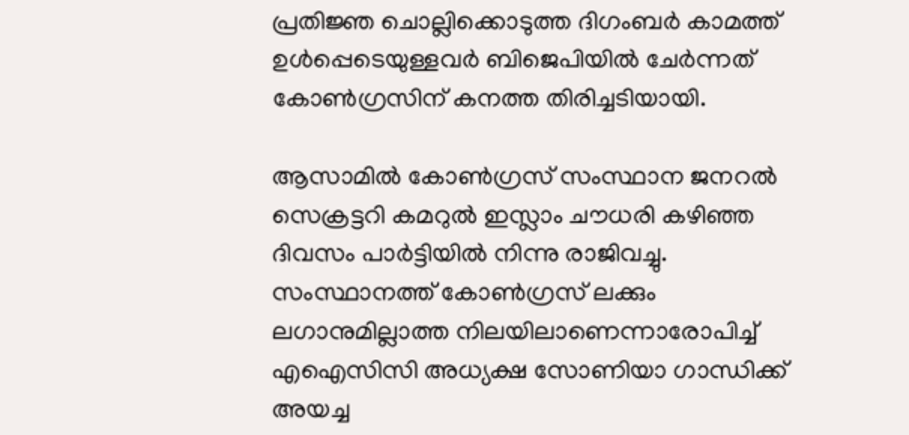പ്രതിജ്ഞ ചൊല്ലിക്കൊടുത്ത ദിഗംബര്‍ കാമത്ത് ഉള്‍പ്പെടെയുള്ളവര്‍ ബിജെപിയില്‍ ചേര്‍ന്നത് കോണ്‍ഗ്രസിന് കനത്ത തിരിച്ചടിയായി.

ആസാമില്‍ കോണ്‍ഗ്രസ് സംസ്ഥാന ജനറല്‍ സെക്രട്ടറി കമറുല്‍ ഇസ്ലാം ചൗധരി കഴിഞ്ഞ ദിവസം പാര്‍ട്ടിയില്‍ നിന്നു രാജിവച്ചു. സംസ്ഥാനത്ത് കോണ്‍ഗ്രസ് ലക്കും ലഗാനുമില്ലാത്ത നിലയിലാണെന്നാരോപിച്ച് എഐസിസി അധ്യക്ഷ സോണിയാ ഗാന്ധിക്ക് അയച്ച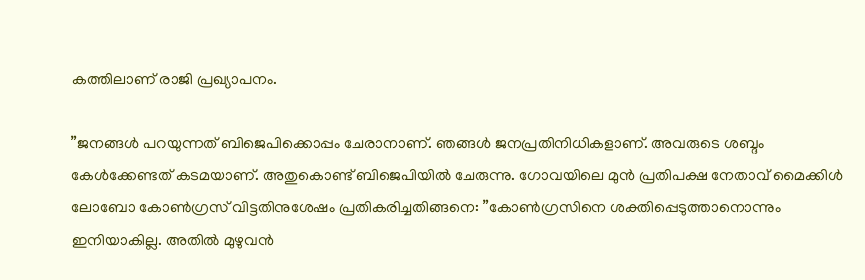കത്തിലാണ് രാജി പ്രഖ്യാപനം.

”ജനങ്ങള്‍ പറയുന്നത് ബിജെപിക്കൊപ്പം ചേരാനാണ്. ഞങ്ങള്‍ ജനപ്രതിനിധികളാണ്. അവരുടെ ശബ്ദം കേള്‍ക്കേണ്ടത് കടമയാണ്. അതുകൊണ്ട് ബിജെപിയില്‍ ചേരുന്നു. ഗോവയിലെ മുന്‍ പ്രതിപക്ഷ നേതാവ് മൈക്കിള്‍ ലോബോ കോണ്‍ഗ്രസ് വിട്ടതിനുശേഷം പ്രതികരിച്ചതിങ്ങനെ: ”കോണ്‍ഗ്രസിനെ ശക്തിപ്പെടുത്താനൊന്നും ഇനിയാകില്ല. അതില്‍ മുഴുവന്‍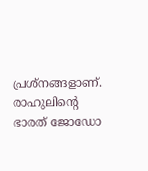പ്രശ്‌നങ്ങളാണ്. രാഹുലിന്റെ ഭാരത് ജോഡോ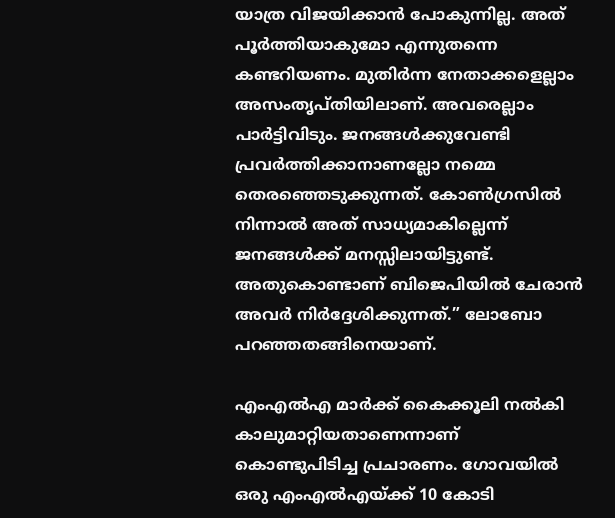യാത്ര വിജയിക്കാന്‍ പോകുന്നില്ല. അത് പൂര്‍ത്തിയാകുമോ എന്നുതന്നെ കണ്ടറിയണം. മുതിര്‍ന്ന നേതാക്കളെല്ലാം അസംതൃപ്തിയിലാണ്. അവരെല്ലാം പാര്‍ട്ടിവിടും. ജനങ്ങള്‍ക്കുവേണ്ടി പ്രവര്‍ത്തിക്കാനാണല്ലോ നമ്മെ തെരഞ്ഞെടുക്കുന്നത്. കോണ്‍ഗ്രസില്‍ നിന്നാല്‍ അത് സാധ്യമാകില്ലെന്ന് ജനങ്ങള്‍ക്ക് മനസ്സിലായിട്ടുണ്ട്. അതുകൊണ്ടാണ് ബിജെപിയില്‍ ചേരാന്‍ അവര്‍ നിര്‍ദ്ദേശിക്കുന്നത്.” ലോബോ പറഞ്ഞതങ്ങിനെയാണ്.

എംഎല്‍എ മാര്‍ക്ക് കൈക്കൂലി നല്‍കി കാലുമാറ്റിയതാണെന്നാണ് കൊണ്ടുപിടിച്ച പ്രചാരണം. ഗോവയില്‍ ഒരു എംഎല്‍എയ്‌ക്ക് 10 കോടി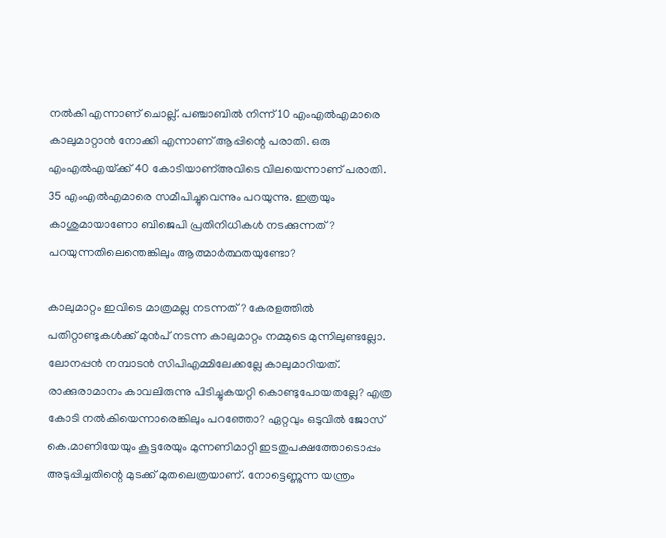നല്‍കി എന്നാണ് ചൊല്ല്. പഞ്ചാബില്‍ നിന്ന് 10 എംഎല്‍എമാരെ കാലുമാറ്റാന്‍ നോക്കി എന്നാണ് ആപ്പിന്റെ പരാതി. ഒരു എംഎല്‍എയ്‌ക്ക് 40 കോടിയാണ്അവിടെ വിലയെന്നാണ് പരാതി. 35 എംഎല്‍എമാരെ സമീപിച്ചുവെന്നും പറയുന്നു. ഇത്രയും കാശുമായാണോ ബിജെപി പ്രതിനിധികള്‍ നടക്കുന്നത്? പറയുന്നതിലെന്തെങ്കിലും ആത്മാര്‍ത്ഥതയുണ്ടോ?

കാലുമാറ്റം ഇവിടെ മാത്രമല്ല നടന്നത്? കേരളത്തില്‍ പതിറ്റാണ്ടുകള്‍ക്ക് മുന്‍പ് നടന്ന കാലുമാറ്റം നമ്മുടെ മുന്നിലുണ്ടല്ലോ. ലോനപ്പന്‍ നമ്പാടന്‍ സിപിഎമ്മിലേക്കല്ലേ കാലുമാറിയത്. രാക്കുരാമാനം കാവലിരുന്നു പിടിച്ചുകയറ്റി കൊണ്ടുപോയതല്ലേ? എത്ര കോടി നല്‍കിയെന്നാരെങ്കിലും പറഞ്ഞോ? ഏറ്റവും ഒടുവില്‍ ജോസ് കെ.മാണിയേയും കൂട്ടരേയും മുന്നണിമാറ്റി ഇടതുപക്ഷത്തോടൊപ്പം അടുപ്പിച്ചതിന്റെ മുടക്ക് മുതലെത്രയാണ്. നോട്ടെണ്ണുന്ന യന്ത്രം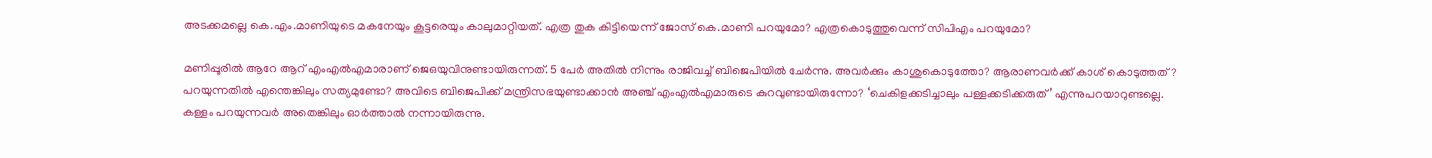അടക്കമല്ലെ കെ.എം.മാണിയുടെ മകനേയും കൂട്ടരെയും കാലുമാറ്റിയത്. എത്ര തുക കിട്ടിയെന്ന് ജോസ് കെ.മാണി പറയുമോ? എത്രകൊടുത്തുവെന്ന് സിപിഎം പറയുമോ?

മണിപ്പൂരില്‍ ആറേ ആറ് എംഎല്‍എമാരാണ് ജെഒയുവിനുണ്ടായിരുന്നത്. 5 പേര്‍ അതില്‍ നിന്നും രാജിവച്ച് ബിജെപിയില്‍ ചേര്‍ന്നു. അവര്‍ക്കും കാശുകൊടുത്തോ? ആരാണവര്‍ക്ക് കാശ് കൊടുത്തത്? പറയുന്നതില്‍ എന്തെങ്കിലും സത്യമുണ്ടോ? അവിടെ ബിജെപിക്ക് മന്ത്രിസഭയുണ്ടാക്കാന്‍ അഞ്ച് എംഎല്‍എമാരുടെ കുറവുണ്ടായിരുന്നോ? ‘ചെകിളക്കടിച്ചാലും പള്ളക്കടിക്കരുത്’ എന്നുപറയാറുണ്ടല്ലെ. കള്ളം പറയുന്നവര്‍ അതെങ്കിലും ഓര്‍ത്താല്‍ നന്നായിരുന്നു.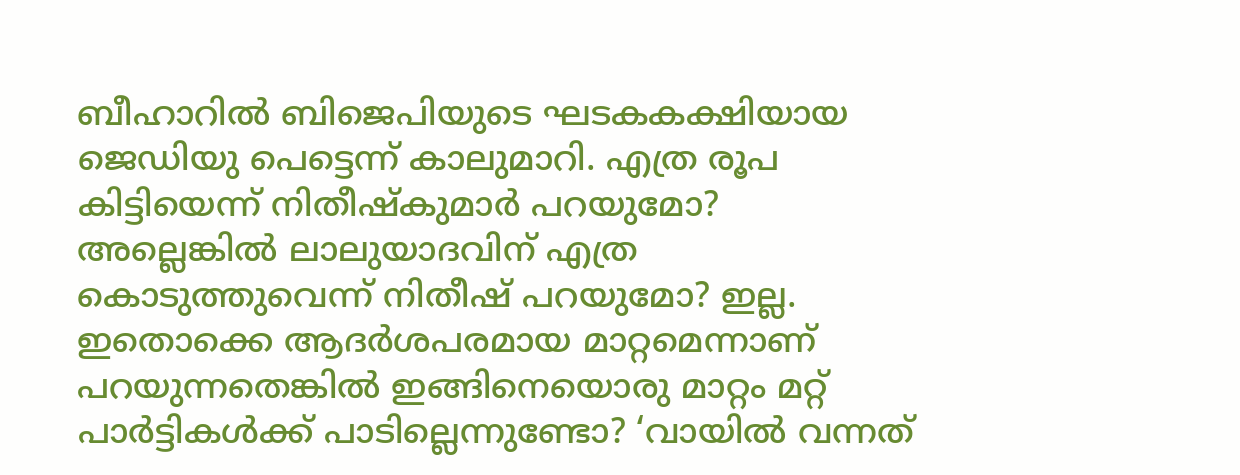ബീഹാറില്‍ ബിജെപിയുടെ ഘടകകക്ഷിയായ ജെഡിയു പെട്ടെന്ന് കാലുമാറി. എത്ര രൂപ കിട്ടിയെന്ന് നിതീഷ്‌കുമാര്‍ പറയുമോ? അല്ലെങ്കില്‍ ലാലുയാദവിന് എത്ര കൊടുത്തുവെന്ന് നിതീഷ് പറയുമോ? ഇല്ല. ഇതൊക്കെ ആദര്‍ശപരമായ മാറ്റമെന്നാണ് പറയുന്നതെങ്കില്‍ ഇങ്ങിനെയൊരു മാറ്റം മറ്റ് പാര്‍ട്ടികള്‍ക്ക് പാടില്ലെന്നുണ്ടോ? ‘വായില്‍ വന്നത്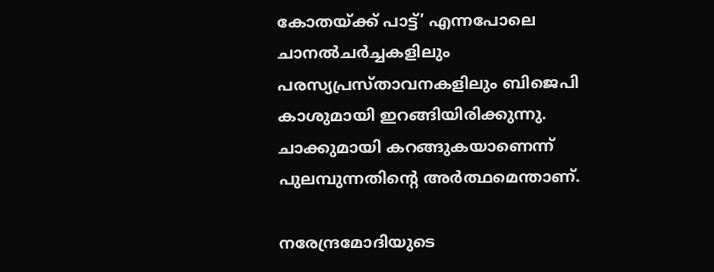കോതയ്‌ക്ക് പാട്ട്’ എന്നപോലെ ചാനല്‍ചര്‍ച്ചകളിലും പരസ്യപ്രസ്താവനകളിലും ബിജെപി കാശുമായി ഇറങ്ങിയിരിക്കുന്നു. ചാക്കുമായി കറങ്ങുകയാണെന്ന് പുലമ്പുന്നതിന്റെ അര്‍ത്ഥമെന്താണ്.

നരേന്ദ്രമോദിയുടെ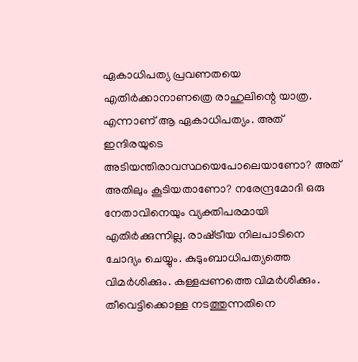ഏകാധിപത്യ പ്രവണതയെ എതിര്‍ക്കാനാണത്രെ രാഹുലിന്റെ യാത്ര. എന്നാണ് ആ ഏകാധിപത്യം. അത് ഇന്ദിരയുടെ അടിയന്തിരാവസ്ഥയെപോലെയാണോ? അത് അതിലും കൂടിയതാണോ? നരേന്ദ്രമോദി ഒരു നേതാവിനെയും വ്യക്തിപരമായി എതിര്‍ക്കുന്നില്ല. രാഷ്‌ട്രീയ നിലപാടിനെ ചോദ്യം ചെയ്യും. കുടുംബാധിപത്യത്തെ വിമര്‍ശിക്കും. കള്ളപ്പണത്തെ വിമര്‍ശിക്കും. തീവെട്ടിക്കൊള്ള നടത്തുന്നതിനെ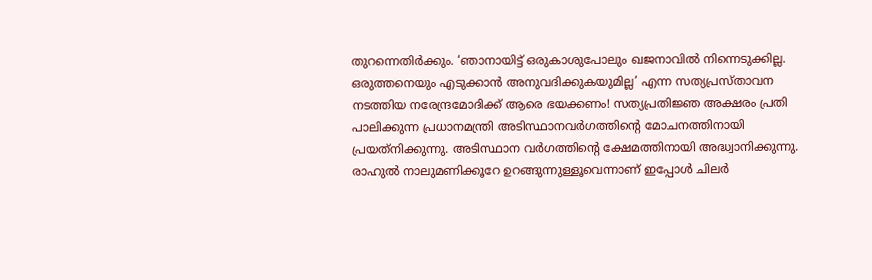തുറന്നെതിര്‍ക്കും. ‘ഞാനായിട്ട് ഒരുകാശുപോലും ഖജനാവില്‍ നിന്നെടുക്കില്ല. ഒരുത്തനെയും എടുക്കാന്‍ അനുവദിക്കുകയുമില്ല’ എന്ന സത്യപ്രസ്താവന നടത്തിയ നരേന്ദ്രമോദിക്ക് ആരെ ഭയക്കണം! സത്യപ്രതിജ്ഞ അക്ഷരം പ്രതി പാലിക്കുന്ന പ്രധാനമന്ത്രി അടിസ്ഥാനവര്‍ഗത്തിന്റെ മോചനത്തിനായി പ്രയത്‌നിക്കുന്നു. അടിസ്ഥാന വര്‍ഗത്തിന്റെ ക്ഷേമത്തിനായി അദ്ധ്വാനിക്കുന്നു. രാഹുല്‍ നാലുമണിക്കൂറേ ഉറങ്ങുന്നുള്ളൂവെന്നാണ് ഇപ്പോള്‍ ചിലര്‍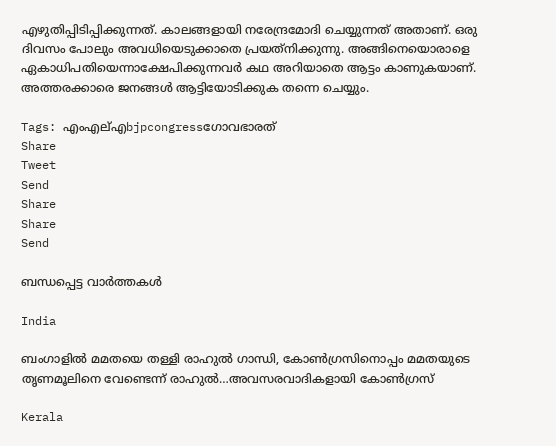എഴുതിപ്പിടിപ്പിക്കുന്നത്. കാലങ്ങളായി നരേന്ദ്രമോദി ചെയ്യുന്നത് അതാണ്. ഒരു ദിവസം പോലും അവധിയെടുക്കാതെ പ്രയത്‌നിക്കുന്നു. അങ്ങിനെയൊരാളെ ഏകാധിപതിയെന്നാക്ഷേപിക്കുന്നവര്‍ കഥ അറിയാതെ ആട്ടം കാണുകയാണ്. അത്തരക്കാരെ ജനങ്ങള്‍ ആട്ടിയോടിക്കുക തന്നെ ചെയ്യും.

Tags: എംഎല്എbjpcongressഗോവഭാരത്
Share
Tweet
Send
Share
Share
Send

ബന്ധപ്പെട്ട വാര്‍ത്തകള്‍

India

ബംഗാളില്‍ മമതയെ തള്ളി രാഹുല്‍ ഗാന്ധി, കോണ്‍ഗ്രസിനൊപ്പം മമതയുടെ തൃണമൂലിനെ വേണ്ടെന്ന് രാഹുല്‍…അവസരവാദികളായി കോണ്‍ഗ്രസ്

Kerala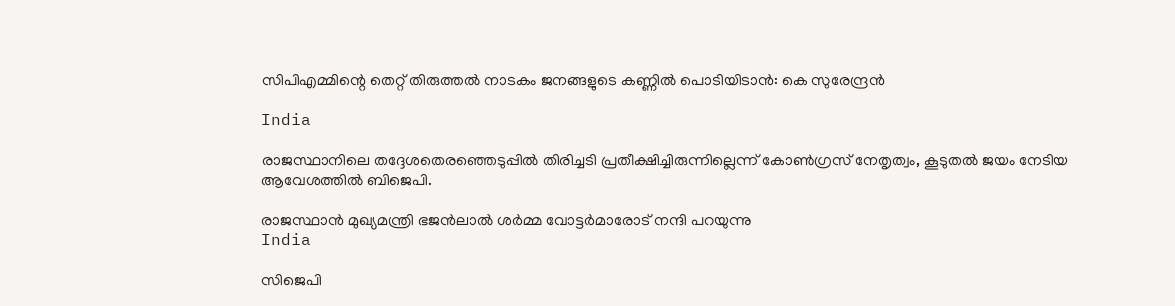സിപിഎമ്മിന്റെ തെറ്റ് തിരുത്തല്‍ നാടകം ജനങ്ങളുടെ കണ്ണില്‍ പൊടിയിടാന്‍: കെ സുരേന്ദ്രന്‍

India

രാജസ്ഥാനിലെ തദ്ദേശതെരഞ്ഞെടുപ്പില്‍ തിരിച്ചടി പ്രതീക്ഷിച്ചിരുന്നില്ലെന്ന് കോണ്‍ഗ്രസ് നേതൃത്വം, കൂടുതല്‍ ജയം നേടിയ ആവേശത്തില്‍ ബിജെപി.

രാജസ്ഥാന്‍ മുഖ്യമന്ത്രി ഭജന്‍ലാല്‍ ശര്‍മ്മ വോട്ടര്‍മാരോട് നന്ദി പറയുന്നു
India

സിജെപി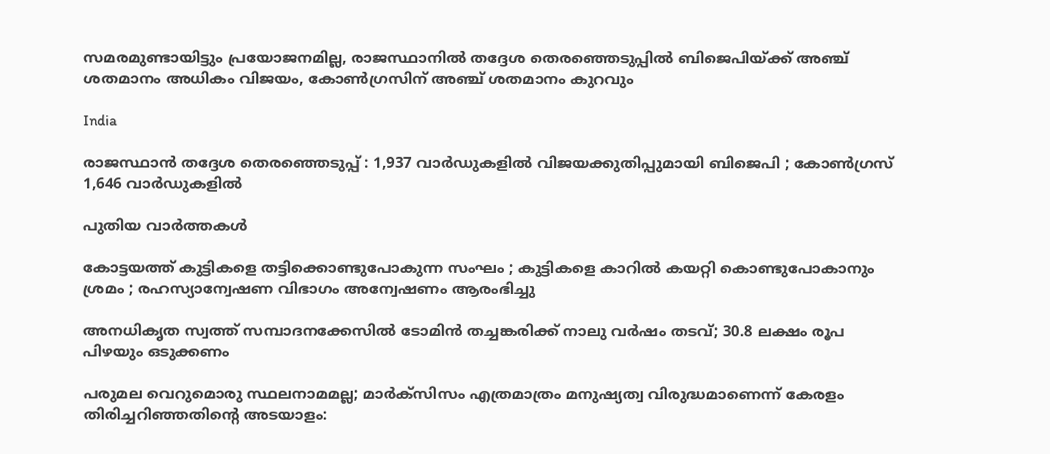സമരമുണ്ടായിട്ടും പ്രയോജനമില്ല, രാജസ്ഥാനില്‍ തദ്ദേശ തെരഞ്ഞെടുപ്പില്‍ ബിജെപിയ്‌ക്ക് അഞ്ച് ശതമാനം അധികം വിജയം, കോണ്‍ഗ്രസിന് അഞ്ച് ശതമാനം കുറവും

India

രാജസ്ഥാൻ തദ്ദേശ തെരഞ്ഞെടുപ്പ് : 1,937 വാർഡുകളിൽ വിജയക്കുതിപ്പുമായി ബിജെപി ; കോൺഗ്രസ് 1,646 വാർഡുകളിൽ

പുതിയ വാര്‍ത്തകള്‍

കോട്ടയത്ത് കുട്ടികളെ തട്ടിക്കൊണ്ടുപോകുന്ന സംഘം ; കുട്ടികളെ കാറിൽ കയറ്റി കൊണ്ടുപോകാനും ശ്രമം ; രഹസ്യാന്വേഷണ വിഭാഗം അന്വേഷണം ആരംഭിച്ചു

അനധികൃത സ്വത്ത് സമ്പാദനക്കേസിൽ ടോമിൻ തച്ചങ്കരിക്ക് നാലു വർഷം തടവ്; 30.8 ലക്ഷം രൂപ പിഴയും ഒടുക്കണം

പരുമല വെറുമൊരു സ്ഥലനാമമല്ല; മാർക്സിസം എത്രമാത്രം മനുഷ്യത്വ വിരുദ്ധമാണെന്ന് കേരളം തിരിച്ചറിഞ്ഞതിന്റെ അടയാളം: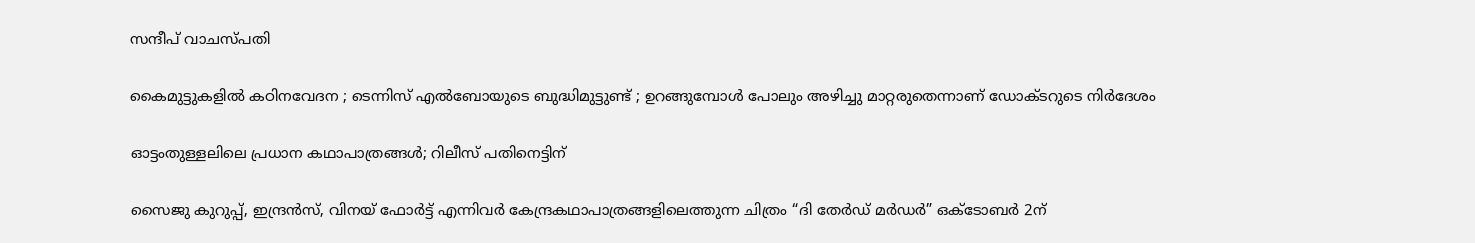സന്ദീപ് വാചസ്പതി

കൈമുട്ടുകളില്‍ കഠിനവേദന ; ടെന്നിസ് എൽബോയുടെ ബുദ്ധിമുട്ടുണ്ട് ; ഉറങ്ങുമ്പോൾ പോലും അഴിച്ചു മാറ്റരുതെന്നാണ് ഡോക്ടറുടെ നിർദേശം

ഓട്ടംതുള്ളലിലെ പ്രധാന കഥാപാത്രങ്ങൾ; റിലീസ് പതിനെട്ടിന്

സൈജു കുറുപ്പ്, ഇന്ദ്രൻസ്, വിനയ് ഫോർട്ട് എന്നിവർ കേന്ദ്രകഥാപാത്രങ്ങളിലെത്തുന്ന ചിത്രം “ദി തേർഡ് മർഡർ” ഒക്ടോബർ 2ന്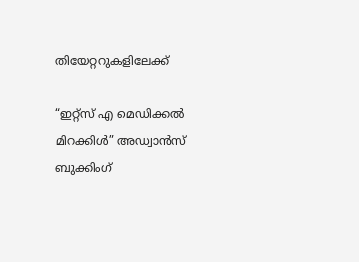തിയേറ്ററുകളിലേക്ക്

“ഇറ്റ്സ് എ മെഡിക്കൽ മിറക്കിൾ” അഡ്വാൻസ് ബുക്കിംഗ്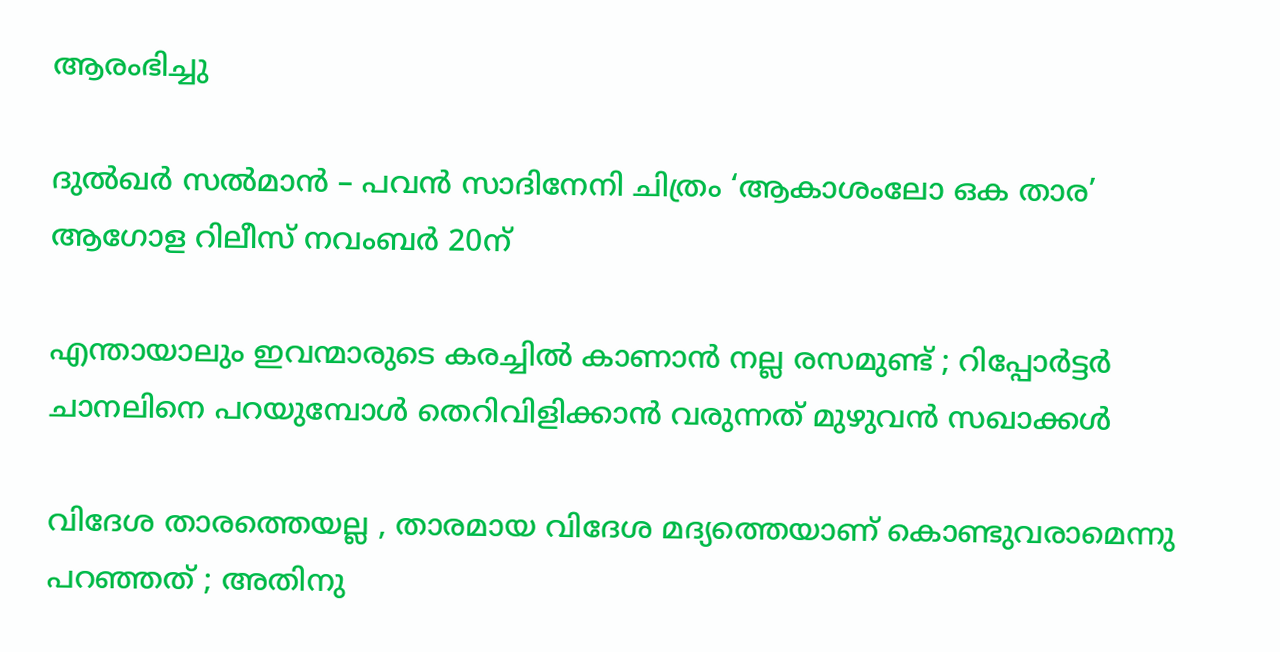ആരംഭിച്ചു

ദുൽഖർ സൽമാൻ – പവൻ സാദിനേനി ചിത്രം ‘ആകാശംലോ ഒക താര’ ആഗോള റിലീസ് നവംബർ 20ന്

എന്തായാലും ഇവന്മാരുടെ കരച്ചിൽ കാണാൻ നല്ല രസമുണ്ട് ; റിപ്പോർട്ടർ ചാനലിനെ പറയുമ്പോൾ തെറിവിളിക്കാൻ വരുന്നത് മുഴുവൻ സഖാക്കൾ

വിദേശ താരത്തെയല്ല , താരമായ വിദേശ മദ്യത്തെയാണ് കൊണ്ടുവരാമെന്നു പറഞ്ഞത് ; അതിനു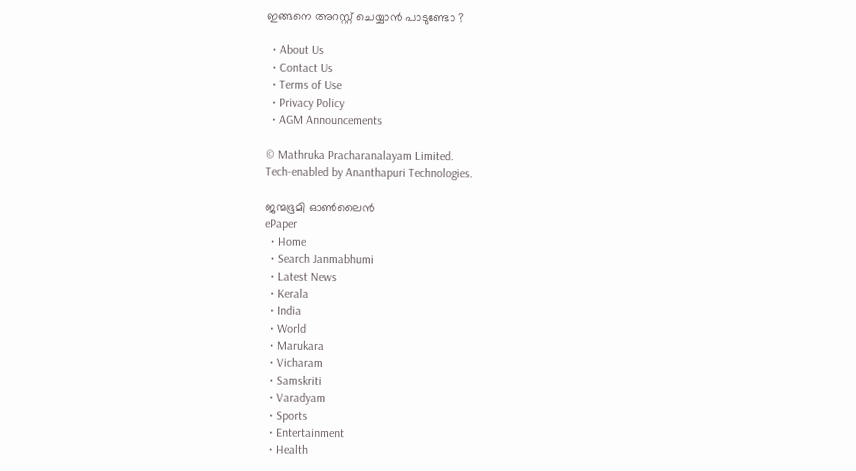ഇങ്ങനെ അറസ്റ്റ് ചെയ്യാൻ പാടുണ്ടോ ?

  • About Us
  • Contact Us
  • Terms of Use
  • Privacy Policy
  • AGM Announcements

© Mathruka Pracharanalayam Limited.
Tech-enabled by Ananthapuri Technologies.

ജന്മഭൂമി ഓണ്‍ലൈന്‍
ePaper
  • Home
  • Search Janmabhumi
  • Latest News
  • Kerala
  • India
  • World
  • Marukara
  • Vicharam
  • Samskriti
  • Varadyam
  • Sports
  • Entertainment
  • Health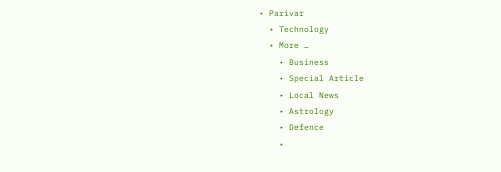• Parivar
  • Technology
  • More …
    • Business
    • Special Article
    • Local News
    • Astrology
    • Defence
    •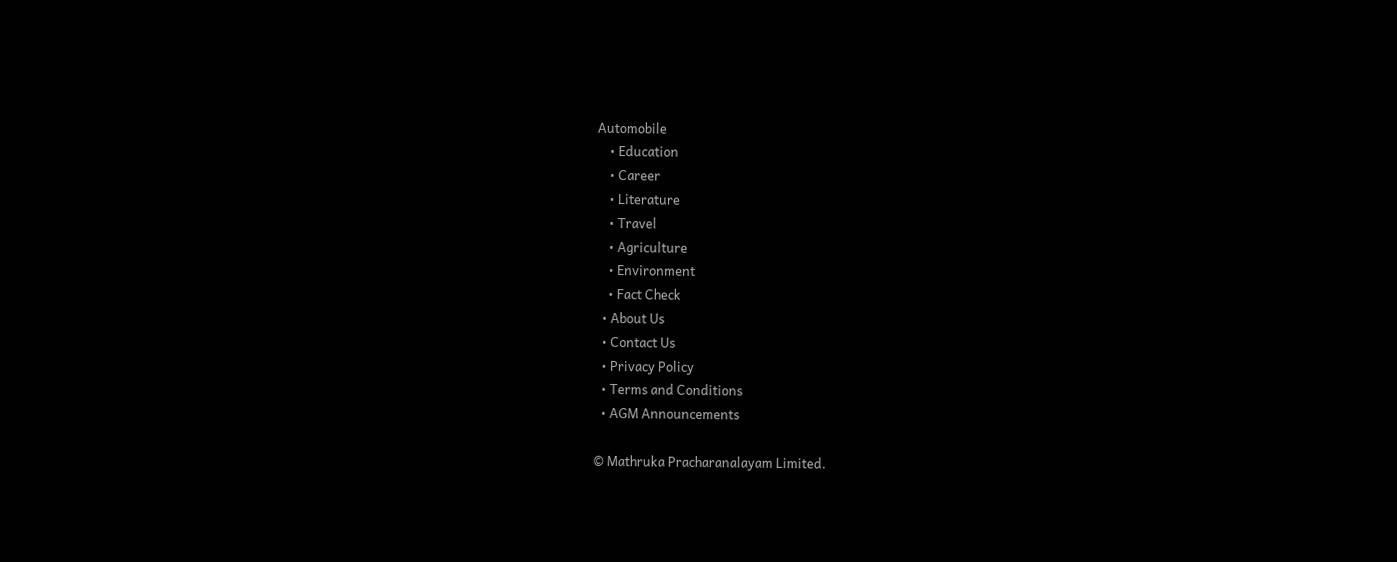Automobile
    • Education
    • Career
    • Literature
    • Travel
    • Agriculture
    • Environment
    • Fact Check
  • About Us
  • Contact Us
  • Privacy Policy
  • Terms and Conditions
  • AGM Announcements

© Mathruka Pracharanalayam Limited.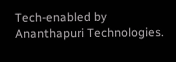Tech-enabled by Ananthapuri Technologies.